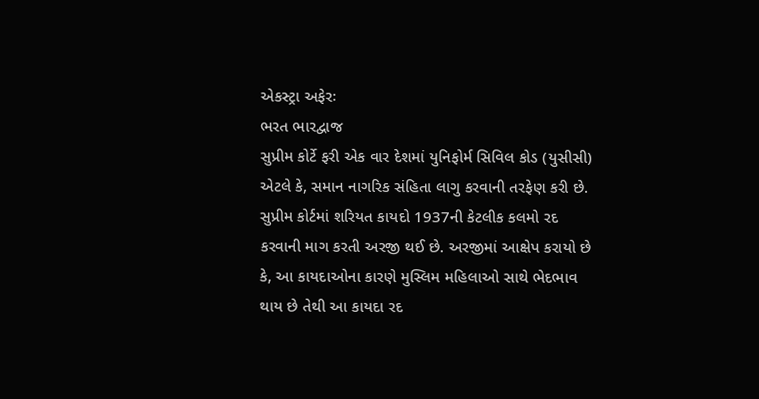એકસ્ટ્રા અફેરઃ
ભરત ભારદ્વાજ
સુપ્રીમ કોર્ટે ફરી એક વાર દેશમાં યુનિફોર્મ સિવિલ કોડ (યુસીસી) એટલે કે, સમાન નાગરિક સંહિતા લાગુ કરવાની તરફેણ કરી છે. સુપ્રીમ કોર્ટમાં શરિયત કાયદો 1937ની કેટલીક કલમો રદ કરવાની માગ કરતી અરજી થઈ છે. અરજીમાં આક્ષેપ કરાયો છે કે, આ કાયદાઓના કારણે મુસ્લિમ મહિલાઓ સાથે ભેદભાવ થાય છે તેથી આ કાયદા રદ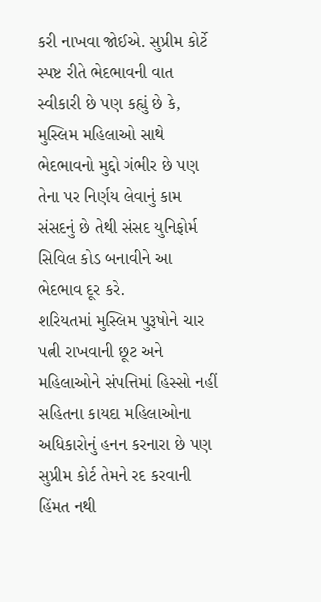કરી નાખવા જોઈએ. સુપ્રીમ કોર્ટે સ્પષ્ટ રીતે ભેદભાવની વાત સ્વીકારી છે પણ કહ્યું છે કે, મુસ્લિમ મહિલાઓ સાથે ભેદભાવનો મુદ્દો ગંભીર છે પણ તેના પર નિર્ણય લેવાનું કામ સંસદનું છે તેથી સંસદ યુનિફોર્મ સિવિલ કોડ બનાવીને આ ભેદભાવ દૂર કરે.
શરિયતમાં મુસ્લિમ પુરૂષોને ચાર પત્ની રાખવાની છૂટ અને મહિલાઓને સંપત્તિમાં હિસ્સો નહીં સહિતના કાયદા મહિલાઓના અધિકારોનું હનન કરનારા છે પણ સુપ્રીમ કોર્ટ તેમને રદ કરવાની હિંમત નથી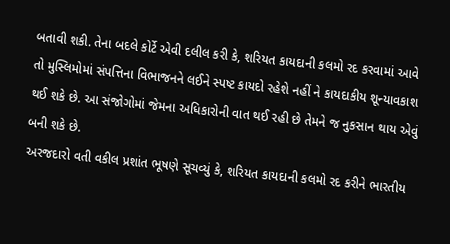બતાવી શકી. તેના બદલે કોર્ટે એવી દલીલ કરી કે, શરિયત કાયદાની કલમો રદ કરવામાં આવે તો મુસ્લિમોમાં સંપત્તિના વિભાજનને લઈને સ્પષ્ટ કાયદો રહેશે નહીં ને કાયદાકીય શૂન્યાવકાશ થઈ શકે છે. આ સંજોગોમાં જેમના અધિકારોની વાત થઈ રહી છે તેમને જ નુકસાન થાય એવું બની શકે છે.
અરજદારો વતી વકીલ પ્રશાંત ભૂષણે સૂચવ્યું કે, શરિયત કાયદાની કલમો રદ કરીને ભારતીય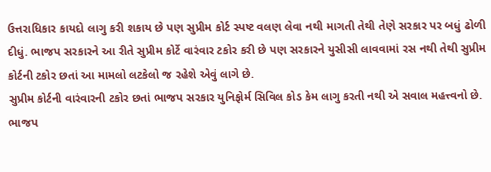ઉત્તરાધિકાર કાયદો લાગુ કરી શકાય છે પણ સુપ્રીમ કોર્ટ સ્પષ્ટ વલણ લેવા નથી માગતી તેથી તેણે સરકાર પર બધું ઢોળી દીધું. ભાજપ સરકારને આ રીતે સુપ્રીમ કોર્ટે વારંવાર ટકોર કરી છે પણ સરકારને યુસીસી લાવવામાં રસ નથી તેથી સુપ્રીમ કોર્ટની ટકોર છતાં આ મામલો લટકેલો જ રહેશે એવું લાગે છે.
સુપ્રીમ કોર્ટની વારંવારની ટકોર છતાં ભાજપ સરકાર યુનિફોર્મ સિવિલ કોડ કેમ લાગુ કરતી નથી એ સવાલ મહત્ત્વનો છે. ભાજપ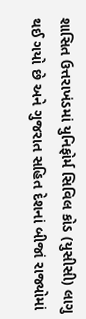શાસિત ઉત્તરાખંડમાં યુનિફોર્મ સિવિલ કોડ (યુસીસી) લાગુ થઈ ગયો છે અને ગુજરાત સહિત દેશનાં બીજાં રાજ્યોમાં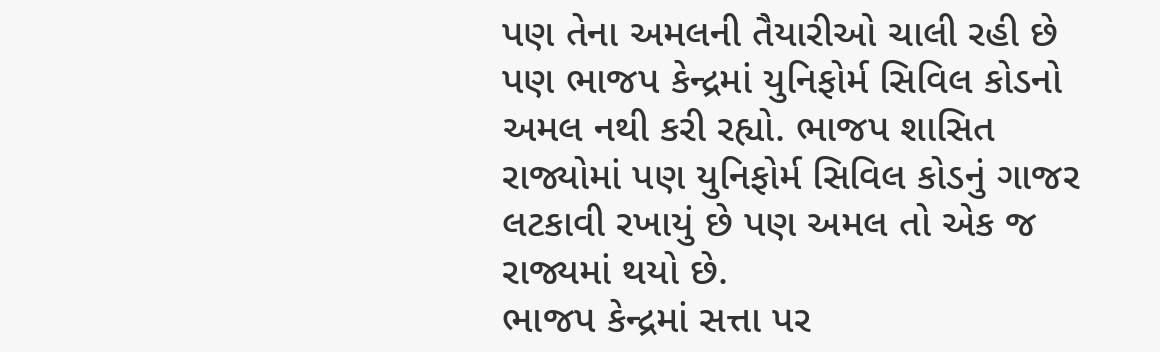પણ તેના અમલની તૈયારીઓ ચાલી રહી છે પણ ભાજપ કેન્દ્રમાં યુનિફોર્મ સિવિલ કોડનો અમલ નથી કરી રહ્યો. ભાજપ શાસિત રાજ્યોમાં પણ યુનિફોર્મ સિવિલ કોડનું ગાજર લટકાવી રખાયું છે પણ અમલ તો એક જ રાજ્યમાં થયો છે.
ભાજપ કેન્દ્રમાં સત્તા પર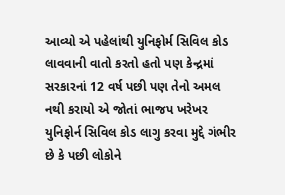આવ્યો એ પહેલાંથી યુનિફોર્મ સિવિલ કોડ લાવવાની વાતો કરતો હતો પણ કેન્દ્રમાં સરકારનાં 12 વર્ષ પછી પણ તેનો અમલ નથી કરાયો એ જોતાં ભાજપ ખરેખર યુનિફોર્ન સિવિલ કોડ લાગુ કરવા મુદ્દે ગંભીર છે કે પછી લોકોને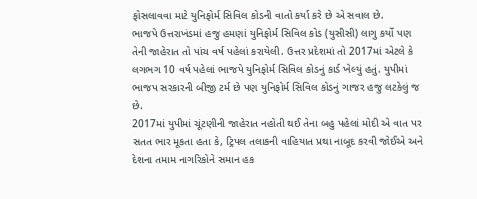ફોસલાવવા માટે યુનિફોર્મ સિવિલ કોડની વાતો કર્યા કરે છે એ સવાલ છે.
ભાજપે ઉત્તરાખંડમાં હજુ હમણાં યુનિફોર્મ સિવિલ કોડ (યુસીસી) લાગુ કર્યો પણ તેની જાહેરાત તો પાંચ વર્ષ પહેલાં કરાયેલી. ઉત્તર પ્રદેશમાં તો 2017માં એટલે કે લગભગ 10 વર્ષ પહેલાં ભાજપે યુનિફોર્મ સિવિલ કોડનું કાર્ડ ખેલ્યું હતું. યુપીમાં ભાજપ સરકારની બીજી ટર્મ છે પણ યુનિફોર્મ સિવિલ કોડનું ગાજર હજુ લટકેલું જ છે.
2017માં યુપીમાં ચૂંટણીની જાહેરાત નહોતી થઈ તેના બહુ પહેલાં મોદી એ વાત પર સતત ભાર મૂકતા હતા કે, ટ્રિપલ તલાકની વાહિયાત પ્રથા નાબૂદ કરવી જોઈએ અને દેશના તમામ નાગરિકોને સમાન હક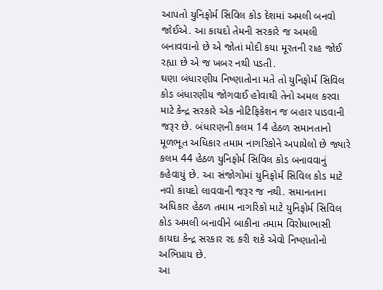આપતો યુનિફોર્મ સિવિલ કોડ દેશમાં અમલી બનવો જોઈએ. આ કાયદો તેમની સરકારે જ અમલી બનાવવાનો છે એ જોતાં મોદી કયા મૂરતની રાહ જોઈ રહ્યા છે એ જ ખબર નથી પડતી.
ઘણા બંધારણીય નિષ્ણાતોના મતે તો યુનિફોર્મ સિવિલ કોડ બંધારણીય જોગવાઈ હોવાથી તેનો અમલ કરવા માટે કેન્દ્ર સરકારે એક નોટિફિકેશન જ બહાર પાડવાની જરૂર છે. બંધારણની કલમ 14 હેઠળ સમાનતાનો મૂળભૂત અધિકાર તમામ નાગરિકોને અપાયેલો છે જ્યારે કલમ 44 હેઠળ યુનિફોર્મ સિવિલ કોડ બનાવવાનું કહેવાયું છે. આ સંજોગોમાં યુનિફોર્મ સિવિલ કોડ માટે નવો કાયદો લાવવાની જરૂર જ નથી. સમાનતાના અધિકાર હેઠળ તમામ નાગરિકો માટે યુનિફોર્મ સિવિલ કોડ અમલી બનાવીને બાકીના તમામ વિરોધાભાસી કાયદા કેન્દ્ર સરકાર રદ કરી શકે એવો નિષ્ણાતોનો અભિપ્રાય છે.
આ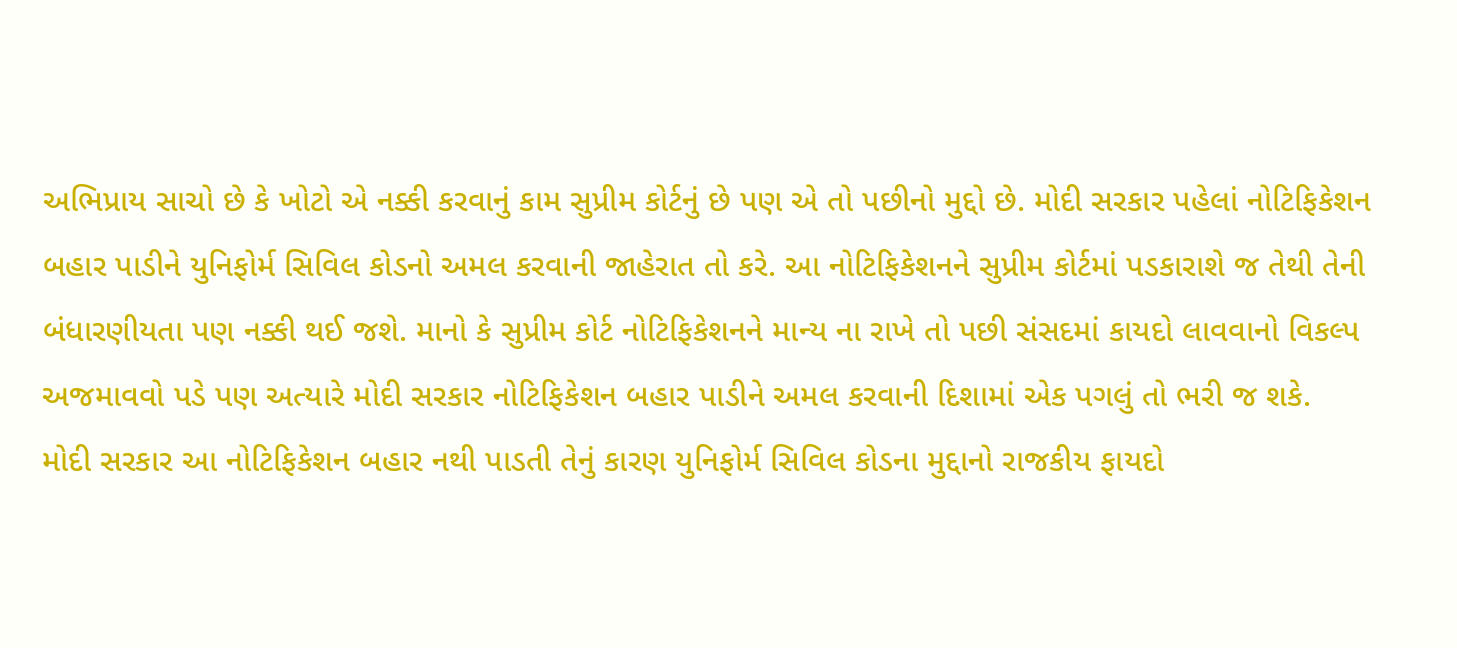અભિપ્રાય સાચો છે કે ખોટો એ નક્કી કરવાનું કામ સુપ્રીમ કોર્ટનું છે પણ એ તો પછીનો મુદ્દો છે. મોદી સરકાર પહેલાં નોટિફિકેશન બહાર પાડીને યુનિફોર્મ સિવિલ કોડનો અમલ કરવાની જાહેરાત તો કરે. આ નોટિફિકેશનને સુપ્રીમ કોર્ટમાં પડકારાશે જ તેથી તેની બંધારણીયતા પણ નક્કી થઈ જશે. માનો કે સુપ્રીમ કોર્ટ નોટિફિકેશનને માન્ય ના રાખે તો પછી સંસદમાં કાયદો લાવવાનો વિકલ્પ અજમાવવો પડે પણ અત્યારે મોદી સરકાર નોટિફિકેશન બહાર પાડીને અમલ કરવાની દિશામાં એક પગલું તો ભરી જ શકે.
મોદી સરકાર આ નોટિફિકેશન બહાર નથી પાડતી તેનું કારણ યુનિફોર્મ સિવિલ કોડના મુદ્દાનો રાજકીય ફાયદો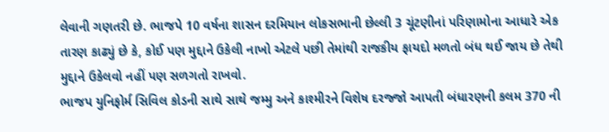લેવાની ગણતરી છે. ભાજપે 10 વર્ષના શાસન દરમિયાન લોકસભાની છેલ્લી 3 ચૂંટણીનાં પરિણામોના આધારે એક તારણ કાઢ્યું છે કે, કોઈ પણ મુદ્દાને ઉકેલી નાખો એટલે પછી તેમાંથી રાજકીય ફાયદો મળતો બંધ થઈ જાય છે તેથી મુદ્દાને ઉકેલવો નહીં પણ સળગતો રાખવો.
ભાજપ યુનિફોર્મ સિવિલ કોડની સાથે સાથે જમ્મુ અને કાશ્મીરને વિશેષ દરજ્જો આપતી બંધારણની કલમ 370 ની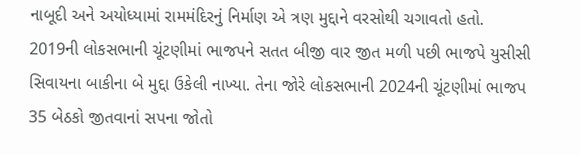નાબૂદી અને અયોધ્યામાં રામમંદિરનું નિર્માણ એ ત્રણ મુદ્દાને વરસોથી ચગાવતો હતો. 2019ની લોકસભાની ચૂંટણીમાં ભાજપને સતત બીજી વાર જીત મળી પછી ભાજપે યુસીસી સિવાયના બાકીના બે મુદ્દા ઉકેલી નાખ્યા. તેના જોરે લોકસભાની 2024ની ચૂંટણીમાં ભાજપ 35 બેઠકો જીતવાનાં સપના જોતો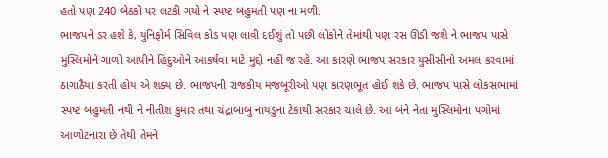હતો પણ 240 બેઠકો પર લટકી ગયો ને સ્પષ્ટ બહુમતી પણ ના મળી.
ભાજપને ડર હશે કે, યુનિફોર્મ સિવિલ કોડ પણ લાવી દઈશું તો પછી લોકોને તેમાંથી પણ રસ ઊડી જશે ને ભાજપ પાસે મુસ્લિમોને ગાળો આપીને હિંદુઓને આકર્ષવા માટે મુદ્દો નહીં જ રહે. આ કારણે ભાજપ સરકાર યુસીસીનો અમલ કરવામાં ઠાગાઠૈયા કરતી હોય એ શક્ય છે. ભાજપની રાજકીય મજબૂરીઓ પણ કારણભૂત હોઈ શકે છે. ભાજપ પાસે લોકસભામાં સ્પષ્ટ બહુમતી નથી ને નીતીશ કુમાર તથા ચંદ્રાબાબુ નાયડુના ટેકાથી સરકાર ચાલે છે. આ બંને નેતા મુસ્લિમોના પગોમાં આળોટનારા છે તેથી તેમને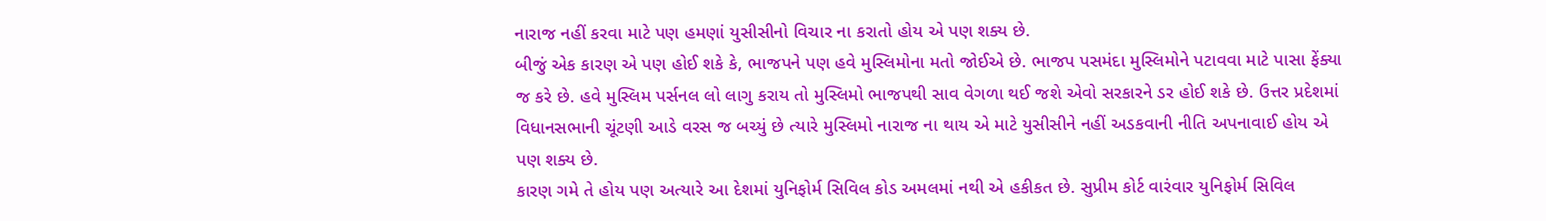નારાજ નહીં કરવા માટે પણ હમણાં યુસીસીનો વિચાર ના કરાતો હોય એ પણ શક્ય છે.
બીજું એક કારણ એ પણ હોઈ શકે કે, ભાજપને પણ હવે મુસ્લિમોના મતો જોઈએ છે. ભાજપ પસમંદા મુસ્લિમોને પટાવવા માટે પાસા ફેંક્યા જ કરે છે. હવે મુસ્લિમ પર્સનલ લો લાગુ કરાય તો મુસ્લિમો ભાજપથી સાવ વેગળા થઈ જશે એવો સરકારને ડર હોઈ શકે છે. ઉત્તર પ્રદેશમાં વિધાનસભાની ચૂંટણી આડે વરસ જ બચ્યું છે ત્યારે મુસ્લિમો નારાજ ના થાય એ માટે યુસીસીને નહીં અડકવાની નીતિ અપનાવાઈ હોય એ પણ શક્ય છે.
કારણ ગમે તે હોય પણ અત્યારે આ દેશમાં યુનિફોર્મ સિવિલ કોડ અમલમાં નથી એ હકીકત છે. સુપ્રીમ કોર્ટ વારંવાર યુનિફોર્મ સિવિલ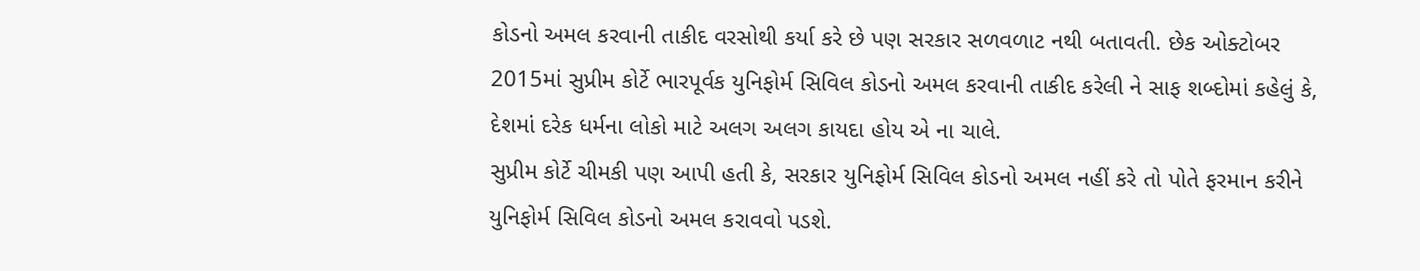કોડનો અમલ કરવાની તાકીદ વરસોથી કર્યા કરે છે પણ સરકાર સળવળાટ નથી બતાવતી. છેક ઓક્ટોબર 2015માં સુપ્રીમ કોર્ટે ભારપૂર્વક યુનિફોર્મ સિવિલ કોડનો અમલ કરવાની તાકીદ કરેલી ને સાફ શબ્દોમાં કહેલું કે, દેશમાં દરેક ધર્મના લોકો માટે અલગ અલગ કાયદા હોય એ ના ચાલે.
સુપ્રીમ કોર્ટે ચીમકી પણ આપી હતી કે, સરકાર યુનિફોર્મ સિવિલ કોડનો અમલ નહીં કરે તો પોતે ફરમાન કરીને યુનિફોર્મ સિવિલ કોડનો અમલ કરાવવો પડશે.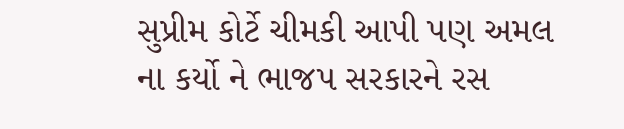સુપ્રીમ કોર્ટે ચીમકી આપી પણ અમલ ના કર્યો ને ભાજપ સરકારને રસ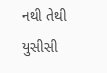નથી તેથી યુસીસી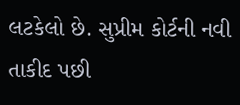લટકેલો છે. સુપ્રીમ કોર્ટની નવી તાકીદ પછી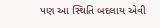પણ આ સ્થિતિ બદલાય એવી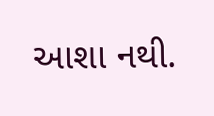આશા નથી.